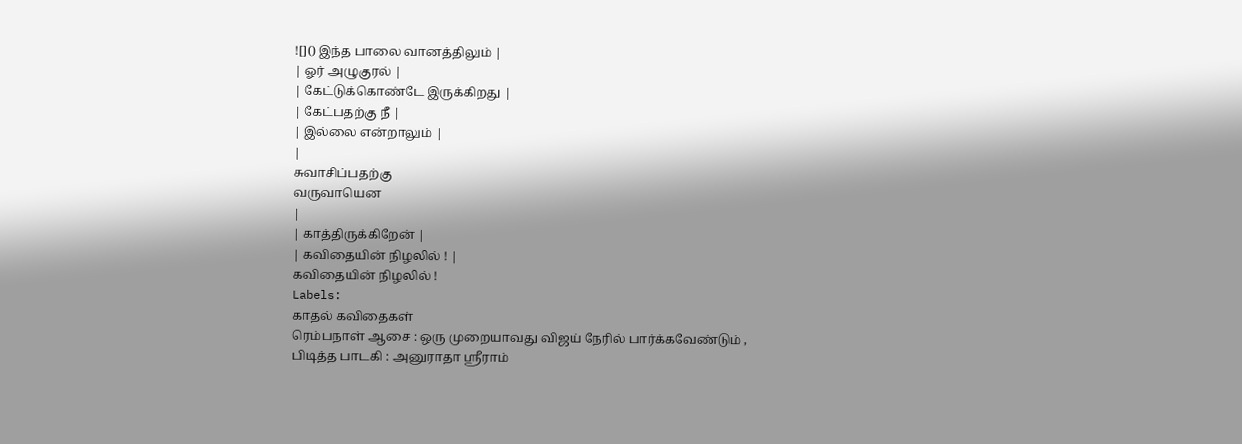![]() இந்த பாலை வானத்திலும் |
| ஓர் அழுகுரல் |
| கேட்டுக்கொண்டே இருக்கிறது |
| கேட்பதற்கு நீ |
| இல்லை என்றாலும் |
|
சுவாசிப்பதற்கு
வருவாயென
|
| காத்திருக்கிறேன் |
| கவிதையின் நிழலில் ! |
கவிதையின் நிழலில் !
Labels:
காதல் கவிதைகள்
ரெம்பநாள் ஆசை : ஒரு முறையாவது விஜய் நேரில் பார்க்கவேண்டும் ,
பிடித்த பாடகி : அனுராதா ஸ்ரீராம்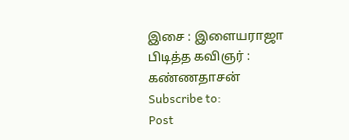இசை : இளையராஜா
பிடித்த கவிஞர் : கண்ணதாசன்
Subscribe to:
Post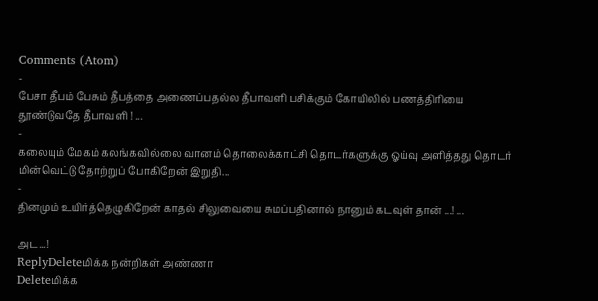Comments (Atom)
-
பேசா தீபம் பேசும் தீபத்தை அணைப்பதல்ல தீபாவளி பசிக்கும் கோயிலில் பணத்திரியை தூண்டுவதே தீபாவளி ! ...
-
கலையும் மேகம் கலங்கவில்லை வானம் தொலைக்காட்சி தொடர்களுக்கு ஓய்வு அளித்தது தொடர் மின்வெட்டு தோற்றுப் போகிறேன் இறுதி...
-
தினமும் உயிர்த்தெழுகிறேன் காதல் சிலுவையை சுமப்பதினால் நானும் கடவுள் தான் ...! ...

அட...!
ReplyDeleteமிக்க நன்றிகள் அண்ணா
Deleteமிக்க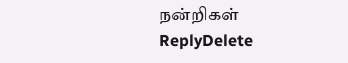நன்றிகள்
ReplyDelete